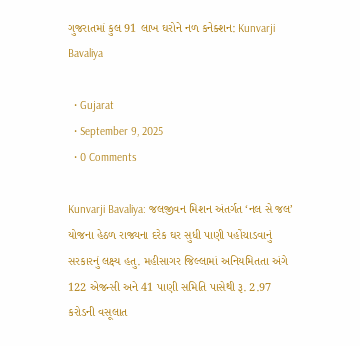ગુજરાતમાં કુલ 91 લાખ ઘરોને નળ કનેક્શન: Kunvarji Bavaliya

  • Gujarat
  • September 9, 2025
  • 0 Comments

Kunvarji Bavaliya: જલજીવન મિશન અંતર્ગત ‘નલ સે જલ’ યોજના હેઠળ રાજ્યના દરેક ઘર સુધી પાણી પહોંચાડવાનું સરકારનું લક્ષ્ય હતુ. મહીસાગર જિલ્લામાં અનિયમિતતા અંગે 122 એજન્સી અને 41 પાણી સમિતિ પાસેથી રૂ. 2.97 કરોડની વસૂલાત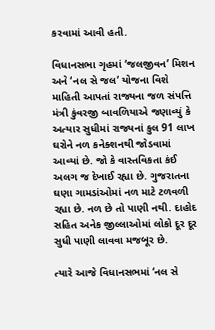કરવામાં આવી હતી.

વિધાનસભા ગૃહમાં ‘જલજીવન’ મિશન અને ‘નલ સે જલ’ યોજના વિશે માહિતી આપતાં રાજ્યના જળ સંપત્તિ મંત્રી કુંવરજી બાવળિયાએ જણાવ્યું કે અત્યાર સુધીમાં રાજ્યનાં કુલ 91 લાખ ઘરોને નળ કનેક્શનથી જોડવામાં આવ્યાં છે. જો કે વાસ્તવિકતા કંઈ અલગ જ દેખાઈ રહ્યા છે. ગુજરાતના ઘણા ગામડાંઓમાં નળ માટે ટળવળી રહ્યા છે. નળ છે તો પાણી નથી. દાહોદ સહિત અનેક જીલ્લાઓમાં લોકો દૂર દૂર સુધી પાણી લાવવા મજબૂર છે.

ત્યારે આજે વિધાનસભમાં ‘નલ સે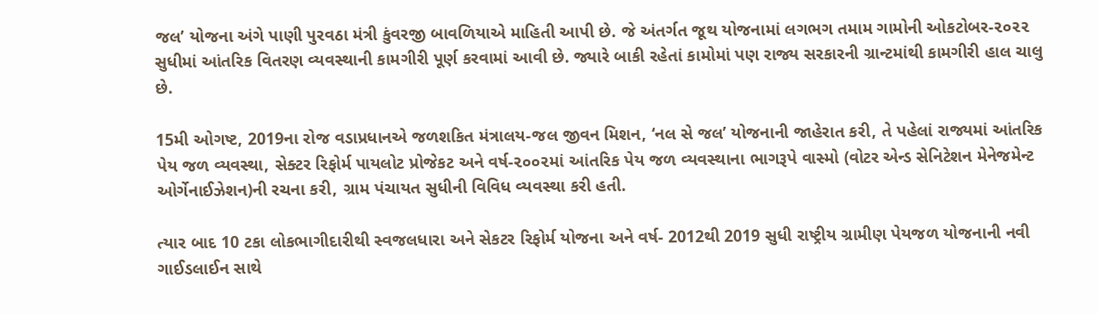જલ’ યોજના અંગે પાણી પુરવઠા મંત્રી કુંવરજી બાવળિયાએ માહિતી આપી છે. જે અંતર્ગત જૂથ યોજનામાં લગભગ તમામ ગામોની ઓકટોબર-૨૦૨૨ સુધીમાં આંતરિક વિતરણ વ્યવસ્થાની કામગીરી પૂર્ણ કરવામાં આવી છે. જ્યારે બાકી રહેતાં કામોમાં પણ રાજ્ય સરકારની ગ્રાન્ટમાંથી કામગીરી હાલ ચાલુ છે.

15મી ઓગષ્ટ, 2019ના રોજ વડાપ્રધાનએ જળશકિત મંત્રાલય-જલ જીવન મિશન, ‘નલ સે જલ’ યોજનાની જાહેરાત કરી, તે પહેલાં રાજ્યમાં આંતરિક પેય જળ વ્યવસ્થા, સેક્ટર રિફોર્મ પાયલોટ પ્રોજેકટ અને વર્ષ-૨૦૦૨માં આંતરિક પેય જળ વ્યવસ્થાના ભાગરૂપે વાસ્મો (વોટર એન્ડ સેનિટેશન મેનેજમેન્ટ ઓર્ગેનાઈઝેશન)ની રચના કરી, ગ્રામ પંચાયત સુધીની વિવિધ વ્યવસ્થા કરી હતી.

ત્યાર બાદ 10 ટકા લોકભાગીદારીથી સ્વજલધારા અને સેકટર રિફોર્મ યોજના અને વર્ષ- 2012થી 2019 સુધી રાષ્ટ્રીય ગ્રામીણ પેયજળ યોજનાની નવી ગાઈડલાઈન સાથે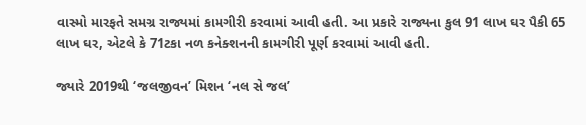વાસ્મો મારફતે સમગ્ર રાજ્યમાં કામગીરી કરવામાં આવી હતી. આ પ્રકારે રાજ્યના કુલ 91 લાખ ઘર પૈકી 65 લાખ ઘર, એટલે કે 71ટકા નળ કનેક્શનની કામગીરી પૂર્ણ કરવામાં આવી હતી.

જ્યારે 2019થી ‘જલજીવન’ મિશન ‘નલ સે જલ’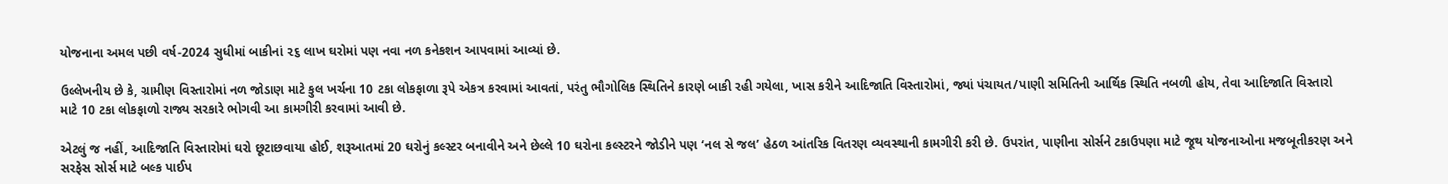યોજનાના અમલ પછી વર્ષ-2024 સુધીમાં બાકીનાં ૨૬ લાખ ઘરોમાં પણ નવા નળ કનેકશન આપવામાં આવ્યાં છે.

ઉલ્લેખનીય છે કે, ગ્રામીણ વિસ્તારોમાં નળ જોડાણ માટે કુલ ખર્ચના 10 ટકા લોકફાળા રૂપે એકત્ર કરવામાં આવતાં, પરંતુ ભૌગોલિક સ્થિતિને કારણે બાકી રહી ગયેલા, ખાસ કરીને આદિજાતિ વિસ્તારોમાં, જ્યાં પંચાયત/પાણી સમિતિની આર્થિક સ્થિતિ નબળી હોય, તેવા આદિજાતિ વિસ્તારો માટે 10 ટકા લોકફાળો રાજ્ય સરકારે ભોગવી આ કામગીરી કરવામાં આવી છે.

એટલું જ નહીં, આદિજાતિ વિસ્તારોમાં ઘરો છૂટાછવાયા હોઈ, શરૂઆતમાં 20 ઘરોનું કલ્સ્ટર બનાવીને અને છેલ્લે 10 ઘરોના કલ્સ્ટરને જોડીને પણ ‘નલ સે જલ’ હેઠળ આંતરિક વિતરણ વ્યવસ્થાની કામગીરી કરી છે. ઉપરાંત, પાણીના સોર્સને ટકાઉપણા માટે જૂથ યોજનાઓના મજબૂતીકરણ અને સરફેસ સોર્સ માટે બલ્ક પાઈપ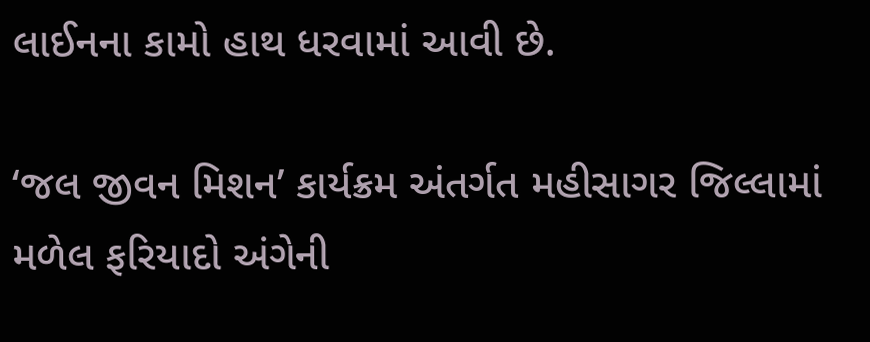લાઈનના કામો હાથ ધરવામાં આવી છે.

‘જલ જીવન મિશન’ કાર્યક્રમ અંતર્ગત મહીસાગર જિલ્લામાં મળેલ ફરિયાદો અંગેની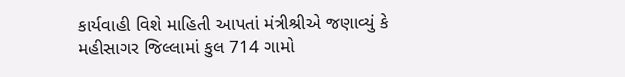કાર્યવાહી વિશે માહિતી આપતાં મંત્રીશ્રીએ જણાવ્યું કે મહીસાગર જિલ્લામાં કુલ 714 ગામો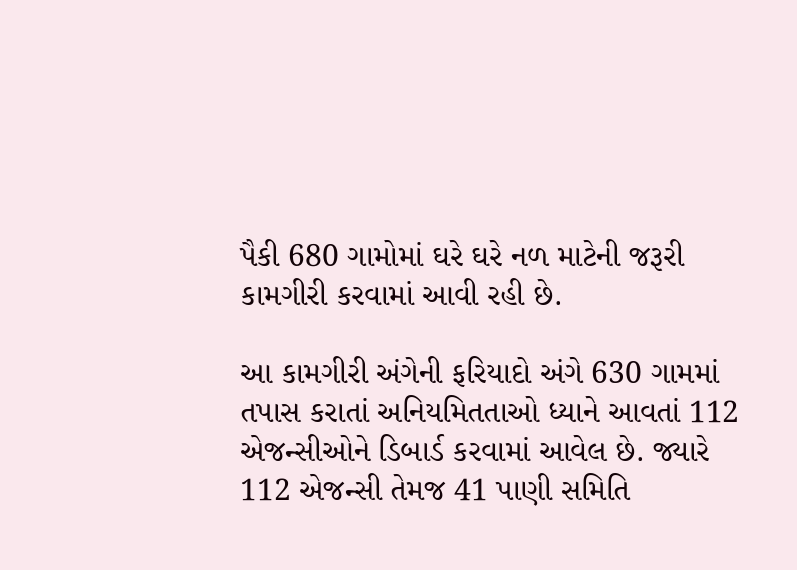પૈકી 680 ગામોમાં ઘરે ઘરે નળ માટેની જરૂરી કામગીરી કરવામાં આવી રહી છે.

આ કામગીરી અંગેની ફરિયાદો અંગે 630 ગામમાં તપાસ કરાતાં અનિયમિતતાઓ ધ્યાને આવતાં 112 એજન્સીઓને ડિબાર્ડ કરવામાં આવેલ છે. જ્યારે 112 એજન્સી તેમજ 41 પાણી સમિતિ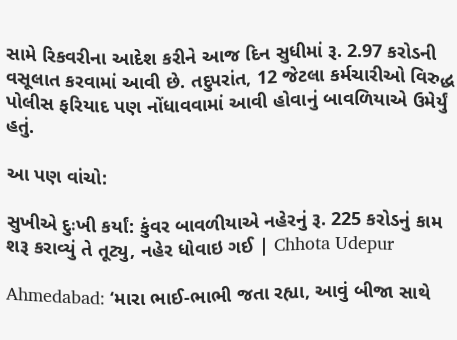સામે રિકવરીના આદેશ કરીને આજ દિન સુધીમાં રૂ. 2.97 કરોડની વસૂલાત કરવામાં આવી છે. તદુપરાંત, 12 જેટલા કર્મચારીઓ વિરુદ્ધ પોલીસ ફરિયાદ પણ નોંધાવવામાં આવી હોવાનું બાવળિયાએ ઉમેર્યું હતું.

આ પણ વાંચો:

સુખીએ દુઃખી કર્યાં: કુંવર બાવળીયાએ નહેરનું રૂ. 225 કરોડનું કામ શરૂ કરાવ્યું તે તૂટ્યુ, નહેર ધોવાઇ ગઈ | Chhota Udepur

Ahmedabad: ‘મારા ભાઈ-ભાભી જતા રહ્યા, આવું બીજા સાથે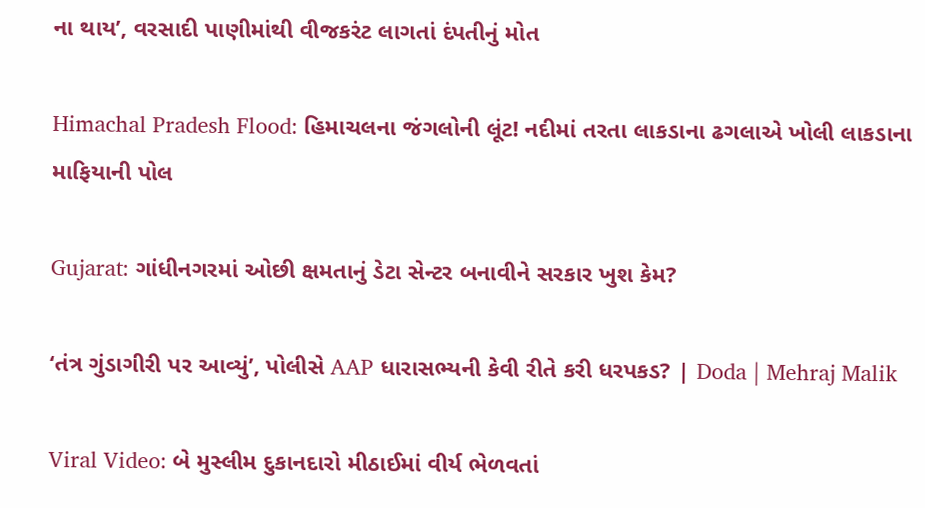ના થાય’, વરસાદી પાણીમાંથી વીજકરંટ લાગતાં દંપતીનું મોત

Himachal Pradesh Flood: હિમાચલના જંગલોની લૂંટ! નદીમાં તરતા લાકડાના ઢગલાએ ખોલી લાકડાના માફિયાની પોલ

Gujarat: ગાંધીનગરમાં ઓછી ક્ષમતાનું ડેટા સેન્ટર બનાવીને સરકાર ખુશ કેમ?

‘તંત્ર ગુંડાગીરી પર આવ્યું’, પોલીસે AAP ધારાસભ્યની કેવી રીતે કરી ધરપકડ? | Doda | Mehraj Malik

Viral Video: બે મુસ્લીમ દુકાનદારો મીઠાઈમાં વીર્ય ભેળવતાં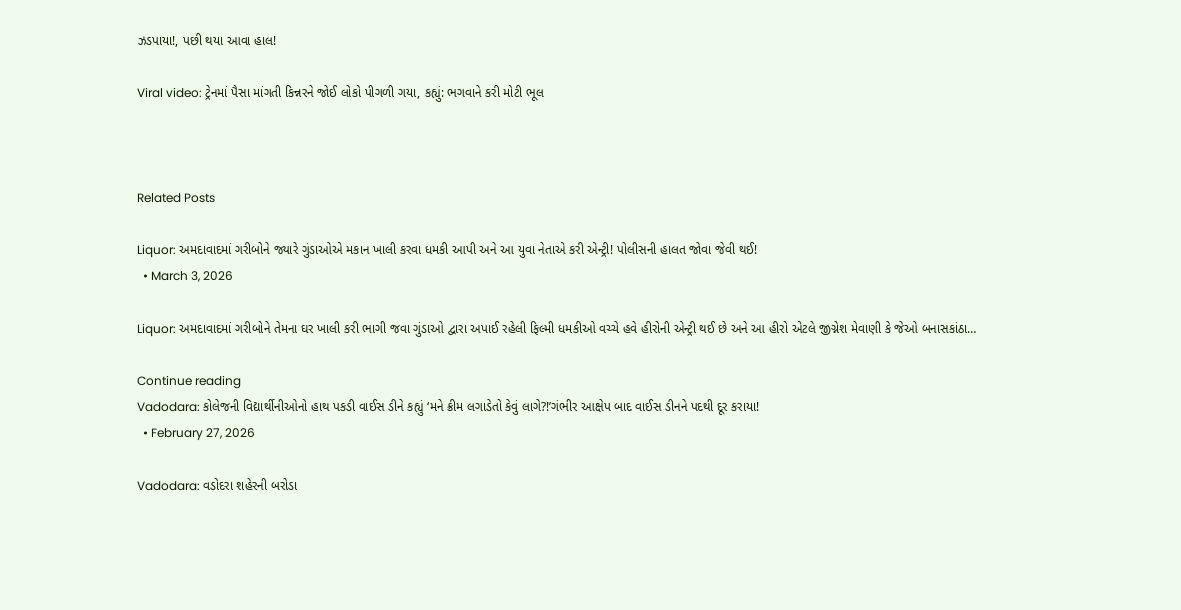ઝડપાયા!, પછી થયા આવા હાલ!

Viral video: ટ્રેનમાં પૈસા માંગતી કિન્નરને જોઈ લોકો પીગળી ગયા, કહ્યું: ભગવાને કરી મોટી ભૂલ



Related Posts

Liquor: અમદાવાદમાં ગરીબોને જ્યારે ગુંડાઓએ મકાન ખાલી કરવા ધમકી આપી અને આ યુવા નેતાએ કરી એન્ટ્રી! પોલીસની હાલત જોવા જેવી થઈ!
  • March 3, 2026

Liquor: અમદાવાદમાં ગરીબોને તેમના ઘર ખાલી કરી ભાગી જવા ગુંડાઓ દ્વારા અપાઈ રહેલી ફિલ્મી ધમકીઓ વચ્ચે હવે હીરોની એન્ટ્રી થઈ છે અને આ હીરો એટલે જીગ્નેશ મેવાણી કે જેઓ બનાસકાંઠા…

Continue reading
Vadodara: કોલેજની વિદ્યાર્થીનીઓનો હાથ પકડી વાઈસ ડીને કહ્યું ‘મને ક્રીમ લગાડેતો કેવું લાગે?!’ગંભીર આક્ષેપ બાદ વાઈસ ડીનને પદથી દૂર કરાયા!
  • February 27, 2026

Vadodara: વડોદરા શહેરની બરોડા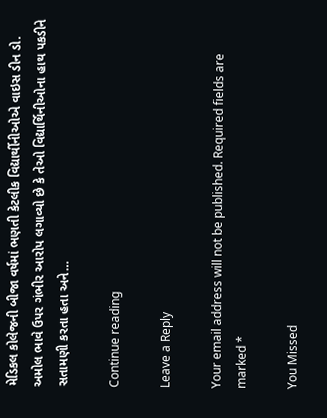મેડિકલ કોલેજની બીજા વર્ષમાં ભણતી કેટલીક વિદ્યાર્થીનીઓએ વાઇસ ડીન ડો. અમોલ ભાવે ઉપર ગંભીર આરોપ લગાવ્યો છે કે તેઓ વિદ્યાર્થિનીઓના હાથ પકડીને સતામણી કરતા હતા અને…

Continue reading

Leave a Reply

Your email address will not be published. Required fields are marked *

You Missed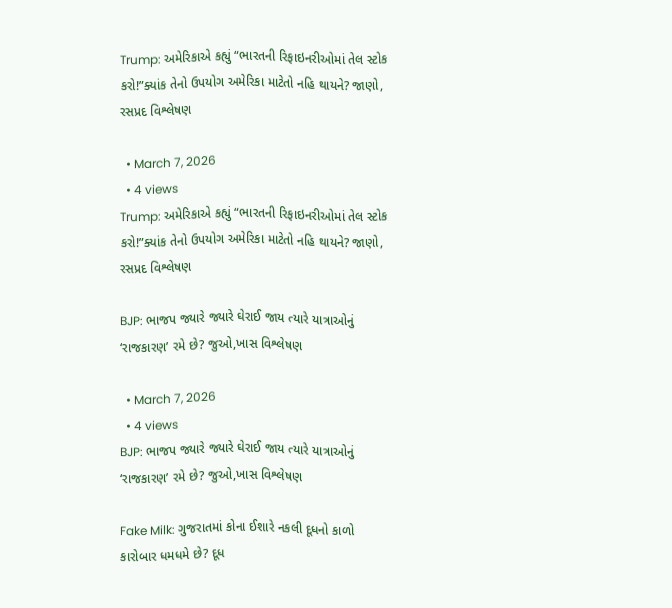Trump: અમેરિકાએ કહ્યું “ભારતની રિફાઇનરીઓમાં તેલ સ્ટોક કરો!”ક્યાંક તેનો ઉપયોગ અમેરિકા માટેતો નહિ થાયને? જાણો, રસપ્રદ વિશ્લેષણ

  • March 7, 2026
  • 4 views
Trump: અમેરિકાએ કહ્યું “ભારતની રિફાઇનરીઓમાં તેલ સ્ટોક કરો!”ક્યાંક તેનો ઉપયોગ અમેરિકા માટેતો નહિ થાયને? જાણો, રસપ્રદ વિશ્લેષણ

BJP: ભાજપ જ્યારે જ્યારે ઘેરાઈ જાય ત્યારે યાત્રાઓનું ‘રાજકારણ’ રમે છે? જુઓ,ખાસ વિશ્લેષણ

  • March 7, 2026
  • 4 views
BJP: ભાજપ જ્યારે જ્યારે ઘેરાઈ જાય ત્યારે યાત્રાઓનું ‘રાજકારણ’ રમે છે? જુઓ,ખાસ વિશ્લેષણ

Fake Milk: ગુજરાતમાં કોના ઈશારે નકલી દૂધનો કાળો કારોબાર ધમધમે છે? દૂધ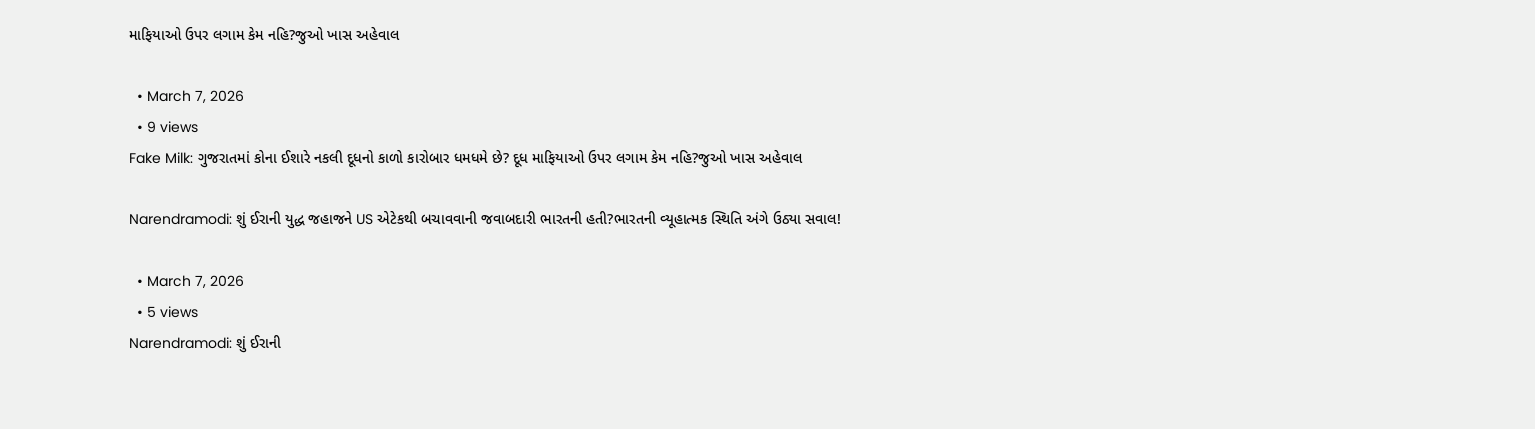માફિયાઓ ઉપર લગામ કેમ નહિ?જુઓ ખાસ અહેવાલ

  • March 7, 2026
  • 9 views
Fake Milk: ગુજરાતમાં કોના ઈશારે નકલી દૂધનો કાળો કારોબાર ધમધમે છે? દૂધ માફિયાઓ ઉપર લગામ કેમ નહિ?જુઓ ખાસ અહેવાલ

Narendramodi: શું ઈરાની યુદ્ધ જહાજને US એટેકથી બચાવવાની જવાબદારી ભારતની હતી?ભારતની વ્યૂહાત્મક સ્થિતિ અંગે ઉઠ્યા સવાલ!

  • March 7, 2026
  • 5 views
Narendramodi: શું ઈરાની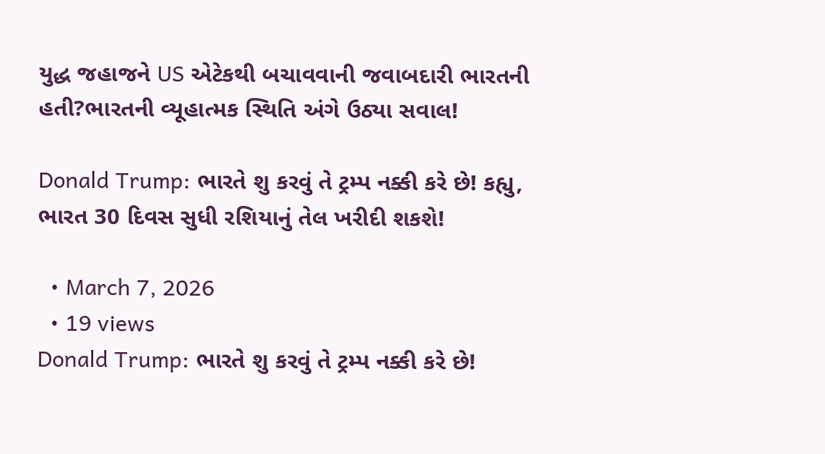યુદ્ધ જહાજને US એટેકથી બચાવવાની જવાબદારી ભારતની હતી?ભારતની વ્યૂહાત્મક સ્થિતિ અંગે ઉઠ્યા સવાલ!

Donald Trump: ભારતે શુ કરવું તે ટ્રમ્પ નક્કી કરે છે! કહ્યુ, ભારત 30 દિવસ સુધી રશિયાનું તેલ ખરીદી શકશે!

  • March 7, 2026
  • 19 views
Donald Trump: ભારતે શુ કરવું તે ટ્રમ્પ નક્કી કરે છે!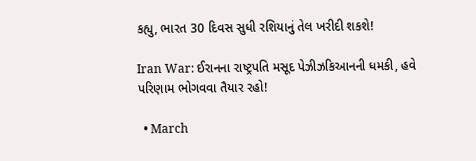કહ્યુ, ભારત 30 દિવસ સુધી રશિયાનું તેલ ખરીદી શકશે!

Iran War: ઈરાનના રાષ્ટ્રપતિ મસૂદ પેઝીઝકિઆનની ધમકી, હવે પરિણામ ભોગવવા તૈયાર રહો!

  • March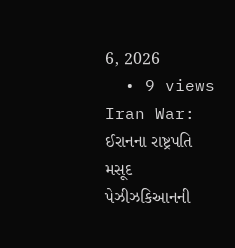6, 2026
  • 9 views
Iran War: ઈરાનના રાષ્ટ્રપતિ મસૂદ પેઝીઝકિઆનની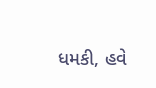ધમકી, હવે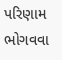પરિણામ ભોગવવા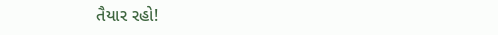તૈયાર રહો!